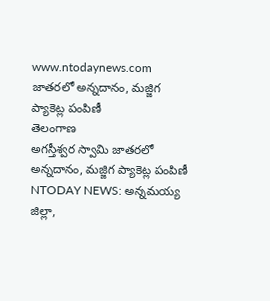www.ntodaynews.com
జాతరలో అన్నదానం, మజ్జిగ ప్యాకెట్ల పంపిణీ
తెలంగాణ
అగస్తీశ్వర స్వామి జాతరలో అన్నదానం, మజ్జిగ ప్యాకెట్ల పంపిణీ
NTODAY NEWS: అన్నమయ్య జిల్లా,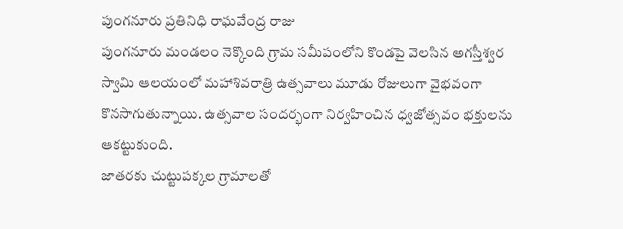పుంగనూరు ప్రతినిధి రాఘవేంద్ర రాజు
పుంగనూరు మండలం నెక్కొంది గ్రామ సమీపంలోని కొండపై వెలసిన అగస్తీశ్వర స్వామి ఆలయంలో మహాశివరాత్రి ఉత్సవాలు మూడు రోజులుగా వైభవంగా కొనసాగుతున్నాయి. ఉత్సవాల సందర్భంగా నిర్వహించిన ధ్వజోత్సవం భక్తులను ఆకట్టుకుంది.
జాతరకు చుట్టుపక్కల గ్రామాలతో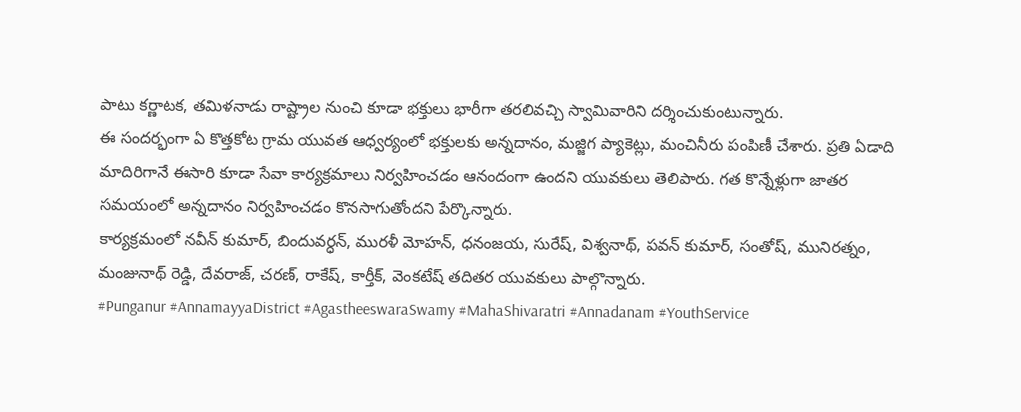పాటు కర్ణాటక, తమిళనాడు రాష్ట్రాల నుంచి కూడా భక్తులు భారీగా తరలివచ్చి స్వామివారిని దర్శించుకుంటున్నారు.
ఈ సందర్భంగా ఏ కొత్తకోట గ్రామ యువత ఆధ్వర్యంలో భక్తులకు అన్నదానం, మజ్జిగ ప్యాకెట్లు, మంచినీరు పంపిణీ చేశారు. ప్రతి ఏడాది మాదిరిగానే ఈసారి కూడా సేవా కార్యక్రమాలు నిర్వహించడం ఆనందంగా ఉందని యువకులు తెలిపారు. గత కొన్నేళ్లుగా జాతర సమయంలో అన్నదానం నిర్వహించడం కొనసాగుతోందని పేర్కొన్నారు.
కార్యక్రమంలో నవీన్ కుమార్, బిందువర్ధన్, మురళీ మోహన్, ధనంజయ, సురేష్, విశ్వనాథ్, పవన్ కుమార్, సంతోష్, మునిరత్నం, మంజునాథ్ రెడ్డి, దేవరాజ్, చరణ్, రాకేష్, కార్తీక్, వెంకటేష్ తదితర యువకులు పాల్గొన్నారు.
#Punganur #AnnamayyaDistrict #AgastheeswaraSwamy #MahaShivaratri #Annadanam #YouthService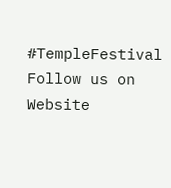#TempleFestival
Follow us on
Website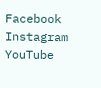Facebook
Instagram
YouTube